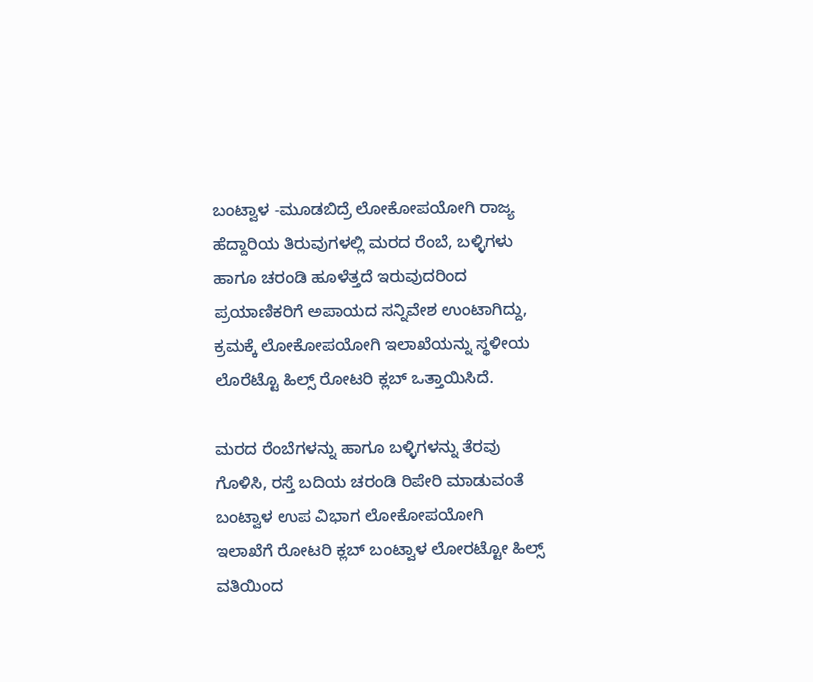ಬಂಟ್ವಾಳ -ಮೂಡಬಿದ್ರೆ ಲೋಕೋಪಯೋಗಿ ರಾಜ್ಯ ಹೆದ್ದಾರಿಯ ತಿರುವುಗಳಲ್ಲಿ ಮರದ ರೆಂಬೆ, ಬಳ್ಳಿಗಳು ಹಾಗೂ ಚರಂಡಿ ಹೂಳೆತ್ತದೆ ಇರುವುದರಿಂದ ಪ್ರಯಾಣಿಕರಿಗೆ ಅಪಾಯದ ಸನ್ನಿವೇಶ ಉಂಟಾಗಿದ್ದು, ಕ್ರಮಕ್ಕೆ ಲೋಕೋಪಯೋಗಿ ಇಲಾಖೆಯನ್ನು ಸ್ಥಳೀಯ ಲೊರೆಟ್ಟೊ ಹಿಲ್ಸ್ ರೋಟರಿ ಕ್ಲಬ್ ಒತ್ತಾಯಿಸಿದೆ.

ಮರದ ರೆಂಬೆಗಳನ್ನು ಹಾಗೂ ಬಳ್ಳಿಗಳನ್ನು ತೆರವು ಗೊಳಿಸಿ, ರಸ್ತೆ ಬದಿಯ ಚರಂಡಿ ರಿಪೇರಿ ಮಾಡುವಂತೆ ಬಂಟ್ವಾಳ ಉಪ ವಿಭಾಗ ಲೋಕೋಪಯೋಗಿ ಇಲಾಖೆಗೆ ರೋಟರಿ ಕ್ಲಬ್ ಬಂಟ್ವಾಳ ಲೋರಟ್ಟೋ ಹಿಲ್ಸ್ ವತಿಯಿಂದ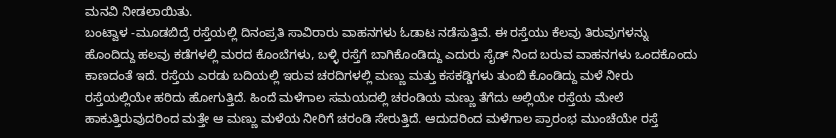ಮನವಿ ನೀಡಲಾಯಿತು.
ಬಂಟ್ವಾಳ -ಮೂಡಬಿದ್ರೆ ರಸ್ತೆಯಲ್ಲಿ ದಿನಂಪ್ರತಿ ಸಾವಿರಾರು ವಾಹನಗಳು ಓಡಾಟ ನಡೆಸುತ್ತಿವೆ. ಈ ರಸ್ತೆಯು ಕೆಲವು ತಿರುವುಗಳನ್ನು ಹೊಂದಿದ್ದು ಹಲವು ಕಡೆಗಳಲ್ಲಿ ಮರದ ಕೊಂಬೆಗಳು, ಬಳ್ಳಿ ರಸ್ತೆಗೆ ಬಾಗಿಕೊಂಡಿದ್ದು ಎದುರು ಸೈಡ್ ನಿಂದ ಬರುವ ವಾಹನಗಳು ಒಂದಕೊಂದು ಕಾಣದಂತೆ ಇದೆ. ರಸ್ತೆಯ ಎರಡು ಬದಿಯಲ್ಲಿ ಇರುವ ಚರದಿಗಳಲ್ಲಿ ಮಣ್ಣು ಮತ್ತು ಕಸಕಡ್ಡಿಗಳು ತುಂಬಿ ಕೊಂಡಿದ್ದು ಮಳೆ ನೀರು ರಸ್ತೆಯಲ್ಲಿಯೇ ಹರಿದು ಹೋಗುತ್ತಿದೆ. ಹಿಂದೆ ಮಳೆಗಾಲ ಸಮಯದಲ್ಲಿ ಚರಂಡಿಯ ಮಣ್ಣು ತೆಗೆದು ಅಲ್ಲಿಯೇ ರಸ್ತೆಯ ಮೇಲೆ ಹಾಕುತ್ತಿರುವುದರಿಂದ ಮತ್ತೇ ಆ ಮಣ್ಣು ಮಳೆಯ ನೀರಿಗೆ ಚರಂಡಿ ಸೇರುತ್ತಿದೆ. ಆದುದರಿಂದ ಮಳೆಗಾಲ ಪ್ರಾರಂಭ ಮುಂಚೆಯೇ ರಸ್ತೆ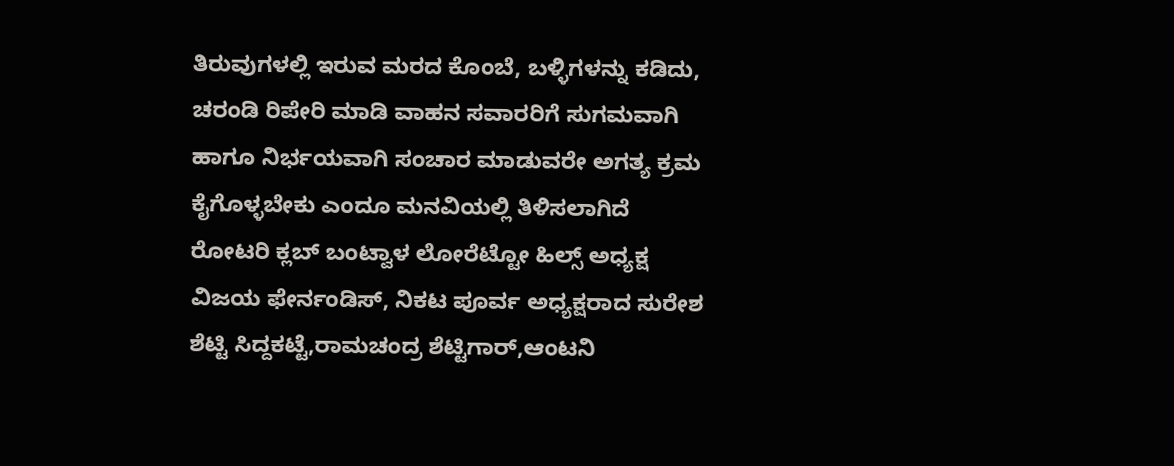ತಿರುವುಗಳಲ್ಲಿ ಇರುವ ಮರದ ಕೊಂಬೆ, ಬಳ್ಳಿಗಳನ್ನು ಕಡಿದು, ಚರಂಡಿ ರಿಪೇರಿ ಮಾಡಿ ವಾಹನ ಸವಾರರಿಗೆ ಸುಗಮವಾಗಿ ಹಾಗೂ ನಿರ್ಭಯವಾಗಿ ಸಂಚಾರ ಮಾಡುವರೇ ಅಗತ್ಯ ಕ್ರಮ ಕೈಗೊಳ್ಳಬೇಕು ಎಂದೂ ಮನವಿಯಲ್ಲಿ ತಿಳಿಸಲಾಗಿದೆ ರೋಟರಿ ಕ್ಲಬ್ ಬಂಟ್ವಾಳ ಲೋರೆಟ್ಟೋ ಹಿಲ್ಸ್ ಅಧ್ಯಕ್ಷ ವಿಜಯ ಫೇರ್ನಂಡಿಸ್, ನಿಕಟ ಪೂರ್ವ ಅಧ್ಯಕ್ಷರಾದ ಸುರೇಶ ಶೆಟ್ಟಿ ಸಿದ್ದಕಟ್ಟೆ,ರಾಮಚಂದ್ರ ಶೆಟ್ಟಿಗಾರ್,ಆಂಟನಿ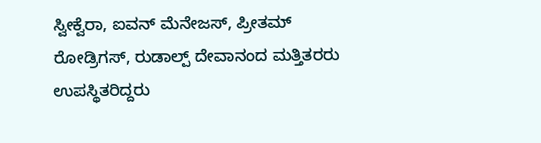ಸ್ವೀಕ್ವೆರಾ, ಐವನ್ ಮೆನೇಜಸ್, ಪ್ರೀತಮ್ ರೋಡ್ರಿಗಸ್, ರುಡಾಲ್ಪ್ ದೇವಾನಂದ ಮತ್ತಿತರರು ಉಪಸ್ಥಿತರಿದ್ದರು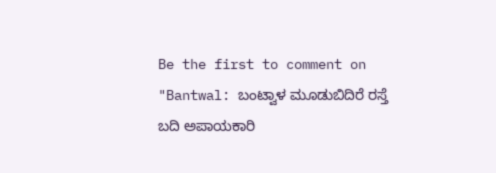Be the first to comment on "Bantwal: ಬಂಟ್ವಾಳ ಮೂಡುಬಿದಿರೆ ರಸ್ತೆ ಬದಿ ಅಪಾಯಕಾರಿ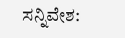ಸನ್ನಿವೇಶ: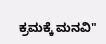ಕ್ರಮಕ್ಕೆ ಮನವಿ"